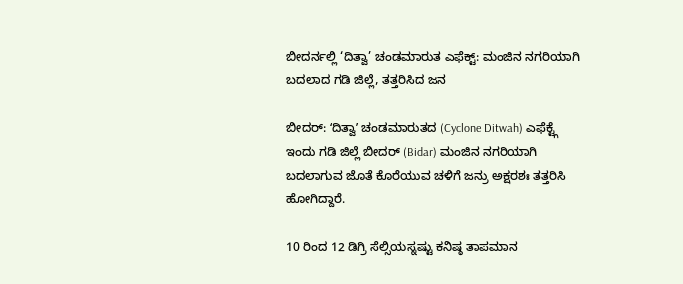ಬೀದರ್ನಲ್ಲಿ ‘ದಿತ್ವಾ’ ಚಂಡಮಾರುತ ಎಫೆಕ್ಟ್: ಮಂಜಿನ ನಗರಿಯಾಗಿ ಬದಲಾದ ಗಡಿ ಜಿಲ್ಲೆ, ತತ್ತರಿಸಿದ ಜನ

ಬೀದರ್: ʻದಿತ್ವಾʼ ಚಂಡಮಾರುತದ (Cyclone Ditwah) ಎಫೆಕ್ಟ್ಗೆ ಇಂದು ಗಡಿ ಜಿಲ್ಲೆ ಬೀದರ್ (Bidar) ಮಂಜಿನ ನಗರಿಯಾಗಿ ಬದಲಾಗುವ ಜೊತೆ ಕೊರೆಯುವ ಚಳಿಗೆ ಜನ್ರು ಅಕ್ಷರಶಃ ತತ್ತರಿಸಿ ಹೋಗಿದ್ದಾರೆ.

10 ರಿಂದ 12 ಡಿಗ್ರಿ ಸೆಲ್ಸಿಯಸ್ನಷ್ಟು ಕನಿಷ್ಠ ತಾಪಮಾನ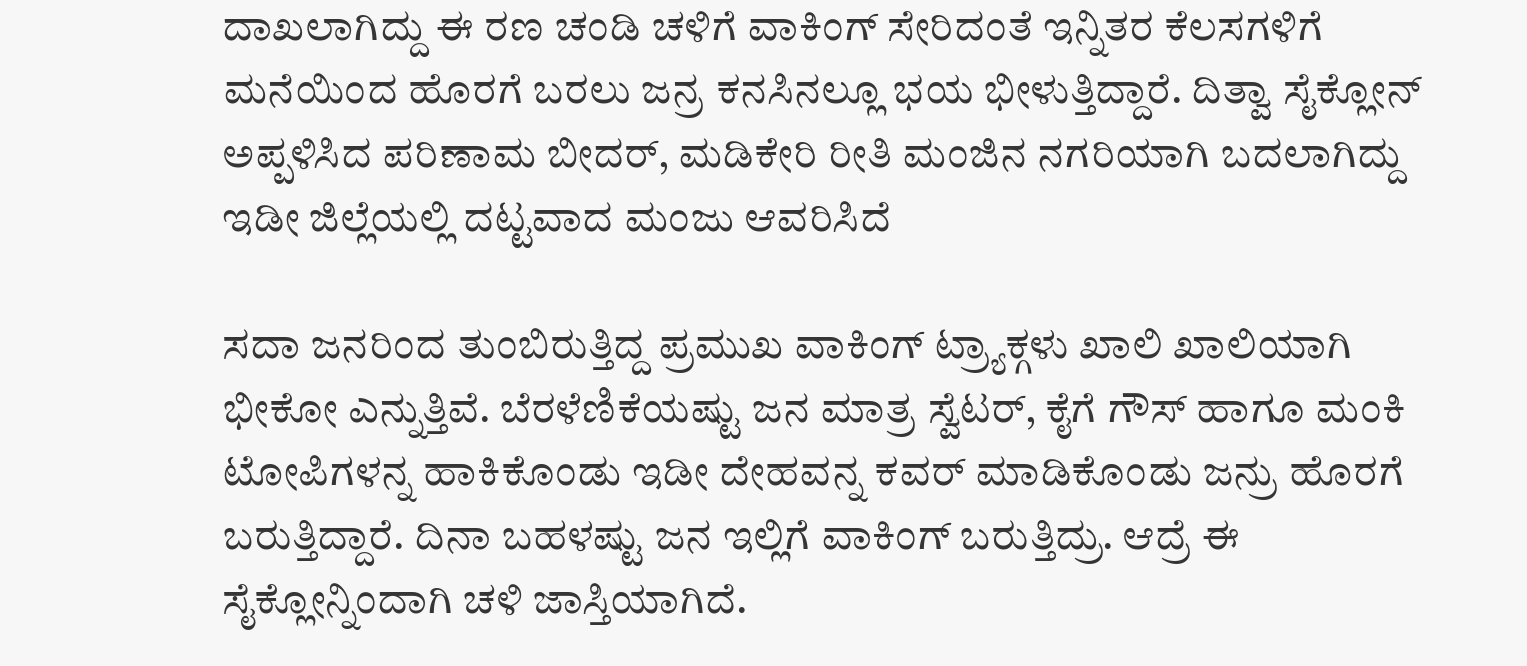ದಾಖಲಾಗಿದ್ದು ಈ ರಣ ಚಂಡಿ ಚಳಿಗೆ ವಾಕಿಂಗ್ ಸೇರಿದಂತೆ ಇನ್ನಿತರ ಕೆಲಸಗಳಿಗೆ ಮನೆಯಿಂದ ಹೊರಗೆ ಬರಲು ಜನ್ರ ಕನಸಿನಲ್ಲೂ ಭಯ ಭೀಳುತ್ತಿದ್ದಾರೆ. ದಿತ್ವಾ ಸೈಕ್ಲೋನ್ ಅಪ್ಪಳಿಸಿದ ಪರಿಣಾಮ ಬೀದರ್, ಮಡಿಕೇರಿ ರೀತಿ ಮಂಜಿನ ನಗರಿಯಾಗಿ ಬದಲಾಗಿದ್ದು ಇಡೀ ಜಿಲ್ಲೆಯಲ್ಲಿ ದಟ್ಟವಾದ ಮಂಜು ಆವರಿಸಿದೆ

ಸದಾ ಜನರಿಂದ ತುಂಬಿರುತ್ತಿದ್ದ ಪ್ರಮುಖ ವಾಕಿಂಗ್ ಟ್ರ್ಯಾಕ್ಗಳು ಖಾಲಿ ಖಾಲಿಯಾಗಿ ಭೀಕೋ ಎನ್ನುತ್ತಿವೆ. ಬೆರಳೆಣಿಕೆಯಷ್ಟು ಜನ ಮಾತ್ರ ಸ್ವೆಟರ್, ಕೈಗೆ ಗೌಸ್ ಹಾಗೂ ಮಂಕಿ ಟೋಪಿಗಳನ್ನ ಹಾಕಿಕೊಂಡು ಇಡೀ ದೇಹವನ್ನ ಕವರ್ ಮಾಡಿಕೊಂಡು ಜನ್ರು ಹೊರಗೆ ಬರುತ್ತಿದ್ದಾರೆ. ದಿನಾ ಬಹಳಷ್ಟು ಜನ ಇಲ್ಲಿಗೆ ವಾಕಿಂಗ್ ಬರುತ್ತಿದ್ರು. ಆದ್ರೆ ಈ ಸೈಕ್ಲೋನ್ನಿಂದಾಗಿ ಚಳಿ ಜಾಸ್ತಿಯಾಗಿದೆ.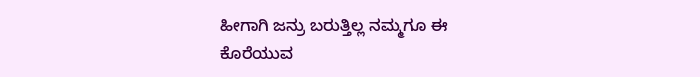ಹೀಗಾಗಿ ಜನ್ರು ಬರುತ್ತಿಲ್ಲ ನಮ್ಮಗೂ ಈ ಕೊರೆಯುವ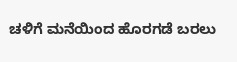ಚಳಿಗೆ ಮನೆಯಿಂದ ಹೊರಗಡೆ ಬರಲು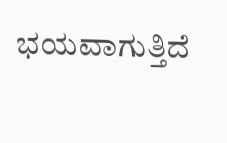ಭಯವಾಗುತ್ತಿದೆ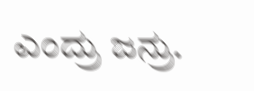ಎಂದ್ರು ಜನ್ರು.